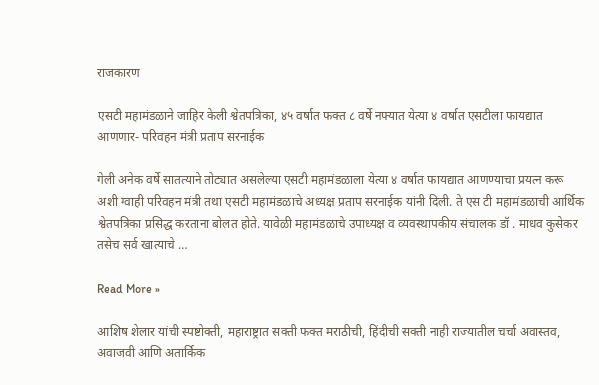राजकारण

एसटी महामंडळाने जाहिर केली श्वेतपत्रिका, ४५ वर्षात फक्त ८ वर्षे नफ्यात येत्या ४ वर्षात एसटीला फायद्यात आणणार- परिवहन मंत्री प्रताप सरनाईक

गेली अनेक वर्षे सातत्याने तोट्यात असलेल्या एसटी महामंडळाला येत्या ४ वर्षात फायद्यात आणण्याचा प्रयत्न करू अशी ग्वाही परिवहन मंत्री तथा एसटी महामंडळाचे अध्यक्ष प्रताप सरनाईक यांनी दिली. ते एस टी महामंडळाची आर्थिक श्वेतपत्रिका प्रसिद्ध करताना बोलत होते. यावेळी महामंडळाचे उपाध्यक्ष व व्यवस्थापकीय संचालक डॉ . माधव कुसेकर तसेच सर्व खात्याचे …

Read More »

आशिष शेलार यांची स्पष्टोक्ती, महाराष्ट्रात सक्ती फक्त मराठीची, हिंदीची सक्ती नाही राज्यातील चर्चा अवास्तव, अवाजवी आणि अतार्किक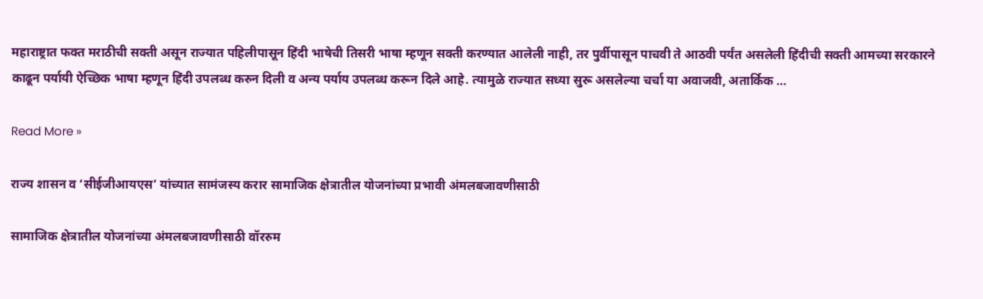महाराष्ट्रात फक्त मराठीची सक्ती असून राज्यात पहिलीपासून हिंदी भाषेची तिसरी भाषा म्हणून सक्ती करण्यात आलेली नाही, तर पुर्वीपासून पाचवी ते आठवी पर्यंत असलेली हिंदीची सक्ती आमच्या सरकारने काढून पर्यायी ऐच्छिक भाषा म्हणून हिंदी उपलब्ध करुन दिली व अन्य पर्याय उपलब्ध करून दिले आहे. त्यामुळे राज्यात सध्या सुरू असलेल्या चर्चा या अवाजवी, अतार्किक …

Read More »

राज्य शासन व ‘सीईजीआयएस’ यांच्यात सामंजस्य करार सामाजिक क्षेत्रातील योजनांच्या प्रभावी अंमलबजावणीसाठी

सामाजिक क्षेत्रातील योजनांच्या अंमलबजावणीसाठी वॉररुम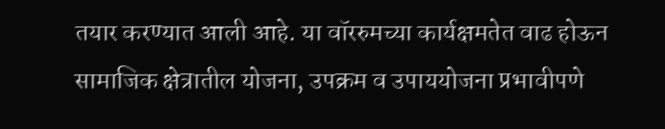तयार करण्यात आली आहे. या वॉररुमच्या कार्यक्षमतेत वाढ होऊन सामाजिक क्षेत्रातील योजना, उपक्रम व उपाययोजना प्रभावीपणे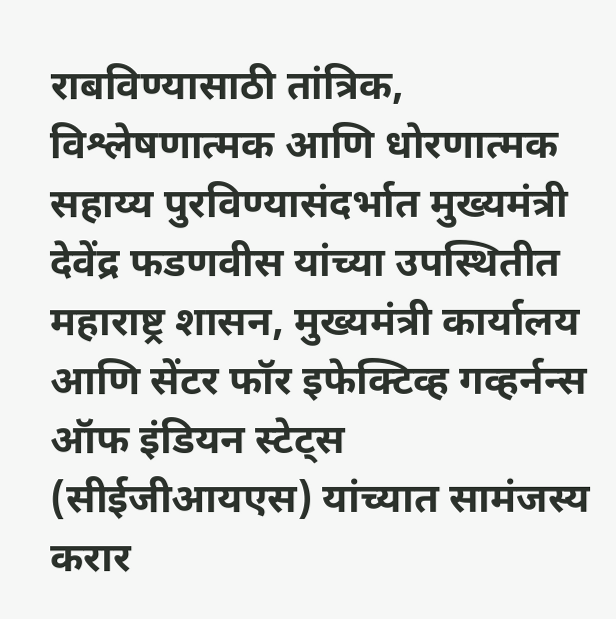राबविण्यासाठी तांत्रिक, विश्लेषणात्मक आणि धोरणात्मक सहाय्य पुरविण्यासंदर्भात मुख्यमंत्री देवेंद्र फडणवीस यांच्या उपस्थितीत महाराष्ट्र शासन, मुख्यमंत्री कार्यालय आणि सेंटर फॉर इफेक्टिव्ह गव्हर्नन्स ऑफ इंडियन स्टेट्स (सीईजीआयएस) यांच्यात सामंजस्य करार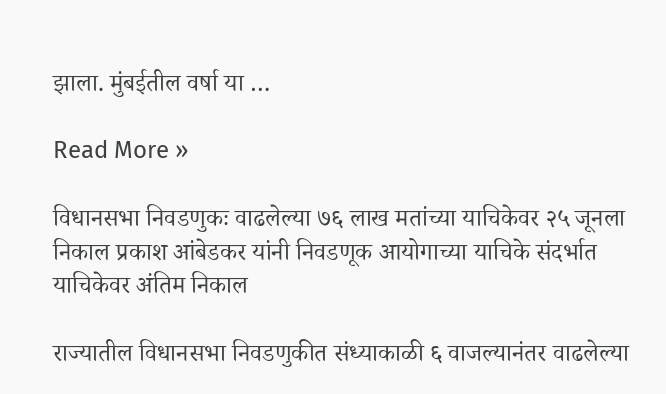झाला. मुंबईतील वर्षा या …

Read More »

विधानसभा निवडणुकः वाढलेल्या ७६ लाख मतांच्या याचिकेवर २५ जूनला निकाल प्रकाश आंबेडकर यांनी निवडणूक आयोगाच्या याचिके संदर्भात याचिकेवर अंतिम निकाल

राज्यातील विधानसभा निवडणुकीत संध्याकाळी ६ वाजल्यानंतर वाढलेल्या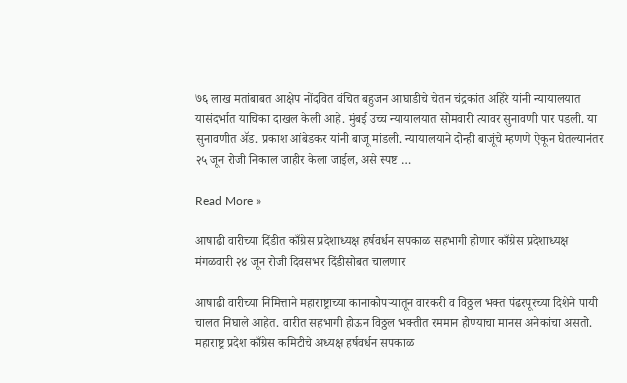७६ लाख मतांबाबत आक्षेप नोंदवित वंचित बहुजन आघाडीचे चेतन चंद्रकांत अहिरे यांनी न्यायालयात यासंदर्भात याचिका दाखल केली आहे. मुंबई उच्च न्यायालयात सोमवारी त्यावर सुनावणी पार पडली. या सुनावणीत ॲड. प्रकाश आंबेडकर यांनी बाजू मांडली. न्यायालयाने दोन्ही बाजूंचे म्हणणे ऐकून घेतल्यानंतर २५ जून रोजी निकाल जाहीर केला जाईल, असे स्पष्ट …

Read More »

आषाढी वारीच्या दिंडीत काँग्रेस प्रदेशाध्यक्ष हर्षवर्धन सपकाळ सहभागी होणार काँग्रेस प्रदेशाध्यक्ष मंगळवारी २४ जून रोजी दिवसभर दिंडीसोबत चालणार

आषाढी वारीच्या निमित्ताने महाराष्ट्राच्या कानाकोपऱ्यातून वारकरी व विठ्ठल भक्त पंढरपूरच्या दिशेने पायी चालत निघाले आहेत. वारीत सहभागी होऊन विठ्ठल भक्तीत रममान होण्याचा मानस अनेकांचा असतो. महाराष्ट्र प्रदेश काँग्रेस कमिटीचे अध्यक्ष हर्षवर्धन सपकाळ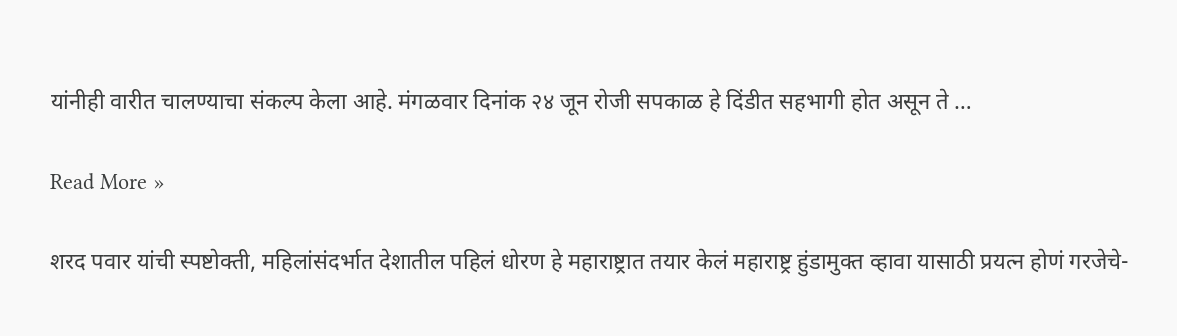यांनीही वारीत चालण्याचा संकल्प केला आहे. मंगळवार दिनांक २४ जून रोजी सपकाळ हे दिंडीत सहभागी होत असून ते …

Read More »

शरद पवार यांची स्पष्टोक्ती, महिलांसंदर्भात देशातील पहिलं धोरण हे महाराष्ट्रात तयार केलं महाराष्ट्र हुंडामुक्त व्हावा यासाठी प्रयत्न होणं गरजेचे-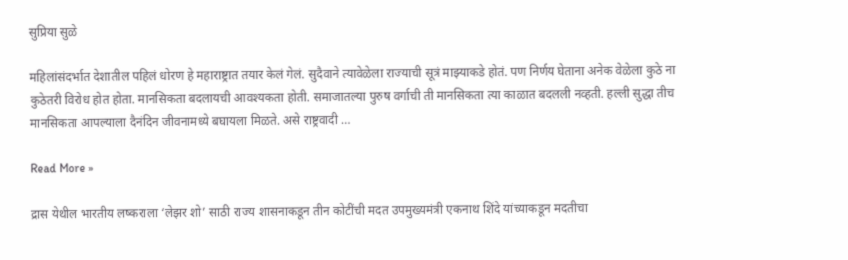सुप्रिया सुळे

महिलांसंदर्भात देशातील पहिलं धोरण हे महाराष्ट्रात तयार केलं गेलं. सुदैवाने त्यावेळेला राज्याची सूत्रं माझ्याकडे होतं. पण निर्णय घेताना अनेक वेळेला कुठे ना कुठेतरी विरोध होत होता. मानसिकता बदलायची आवश्यकता होती. समाजातल्या पुरुष वर्गाची ती मानसिकता त्या काळात बदलली नव्हती. हल्ली सुद्धा तीच मानसिकता आपल्याला दैनंदिन जीवनामध्ये बघायला मिळते. असे राष्ट्रवादी …

Read More »

द्रास येथील भारतीय लष्कराला ‘लेझर शो’ साठी राज्य शासनाकडून तीन कोटींची मदत उपमुख्यमंत्री एकनाथ शिंदे यांच्याकडून मदतीचा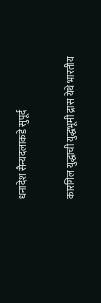धनादेश सैन्यदलाकडे सुपूर्द

कारगिल युद्धाची युद्धभूमी द्रास येथे भारतीय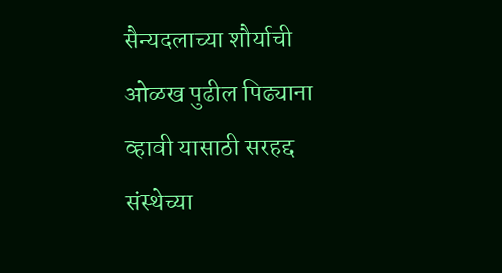सैन्यदलाच्या शौर्याची ओळख पुढील पिढ्याना व्हावी यासाठी सरहद्द संस्थेच्या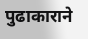पुढाकाराने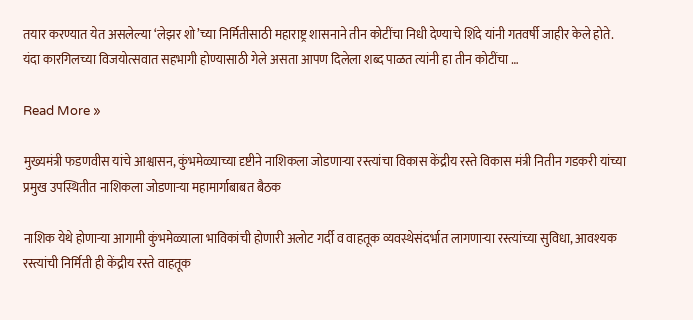तयार करण्यात येत असलेल्या ‘लेझर शो’च्या निर्मितीसाठी महाराष्ट्र शासनाने तीन कोटींचा निधी देण्याचे शिंदे यांनी गतवर्षी जाहीर केले होते. यंदा कारगिलच्या विजयोत्सवात सहभागी होण्यासाठी गेले असता आपण दिलेला शब्द पाळत त्यांनी हा तीन कोटींचा …

Read More »

मुख्यमंत्री फडणवीस यांचे आश्वासन, कुंभमेळ्याच्या दृष्टीने नाशिकला जोडणाऱ्या रस्त्यांचा विकास केंद्रीय रस्ते विकास मंत्री नितीन गडकरी यांच्या प्रमुख उपस्थितीत नाशिकला जोडणाऱ्या महामार्गाबाबत बैठक

नाशिक येथे होणाऱ्या आगामी कुंभमेळ्याला भाविकांची होणारी अलोट गर्दी व वाहतूक व्यवस्थेसंदर्भात लागणाऱ्या रस्त्यांच्या सुविधा, आवश्यक रस्त्यांची निर्मिती ही केंद्रीय रस्ते वाहतूक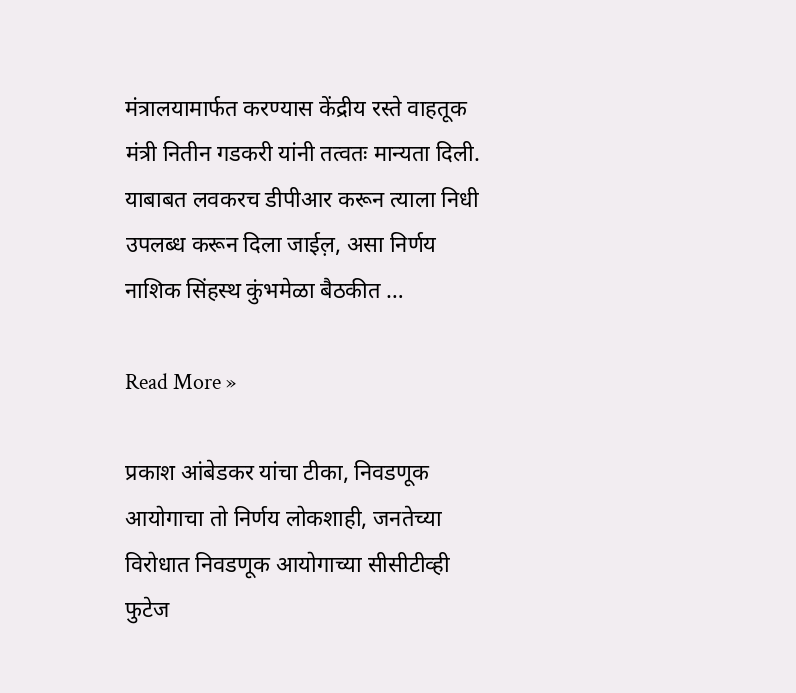मंत्रालयामार्फत करण्यास केंद्रीय रस्ते वाहतूक मंत्री नितीन गडकरी यांनी तत्वतः मान्यता दिली. याबाबत लवकरच डीपीआर करून त्याला निधी उपलब्ध करून दिला जाईल़, असा निर्णय नाशिक सिंहस्थ कुंभमेळा बैठकीत …

Read More »

प्रकाश आंबेडकर यांचा टीका, निवडणूक आयोगाचा तो निर्णय लोकशाही, जनतेच्या विरोधात निवडणूक आयोगाच्या सीसीटीव्ही फुटेज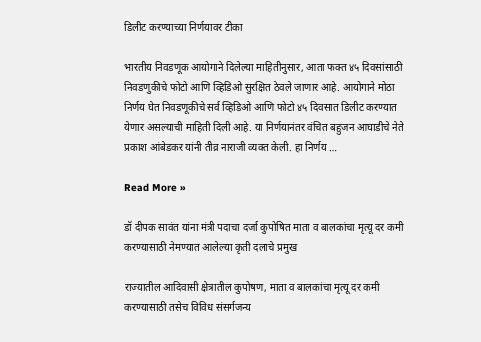डिलीट करण्याच्या निर्णयावर टीका

भारतीय निवडणूक आयोगाने दिलेल्या माहितीनुसार, आता फक्त ४५ दिवसांसाठी निवडणुकीचे फोटो आणि व्हिडिओ सुरक्षित ठेवले जाणार आहे. आयोगाने मोठा निर्णय घेत निवडणूकीचे सर्व व्हिडिओ आणि फोटो ४५ दिवसात डिलीट करण्यात येणार असल्याची माहिती दिली आहे. या निर्णयानंतर वंचित बहुजन आघाडीचे नेते प्रकाश आंबेडकर यांनी तीव्र नाराजी व्यक्त केली. हा निर्णय …

Read More »

डॉ दीपक सावंत यांना मंत्री पदाचा दर्जा कुपोषित माता व बालकांचा मृत्यू दर कमी करण्यासाठी नेमण्यात आलेल्या कृती दलाचे प्रमुख

राज्यातील आदिवासी क्षेत्रातील कुपोषण, माता व बालकांचा मृत्यू दर कमी करण्यासाठी तसेच विविध संसर्गजन्य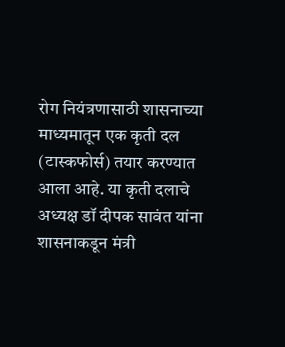रोग नियंत्रणासाठी शासनाच्या माध्यमातून एक कृती दल (टास्कफोर्स) तयार करण्यात आला आहे. या कृती दलाचे अध्यक्ष डॉ दीपक सावंत यांना शासनाकडून मंत्री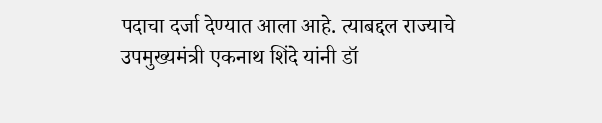पदाचा दर्जा देण्यात आला आहे. त्याबद्दल राज्याचे उपमुख्यमंत्री एकनाथ शिंदे यांनी डॉ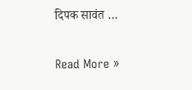दिपक सावंत …

Read More »